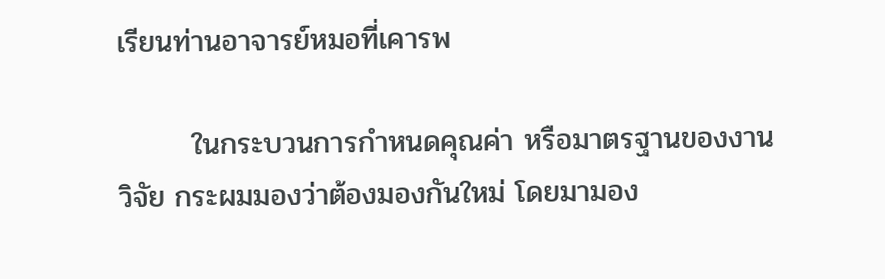เรียนท่านอาจารย์หมอที่เคารพ

       ในกระบวนการกำหนดคุณค่า หรือมาตรฐานของงานวิจัย กระผมมองว่าต้องมองกันใหม่ โดยมามอง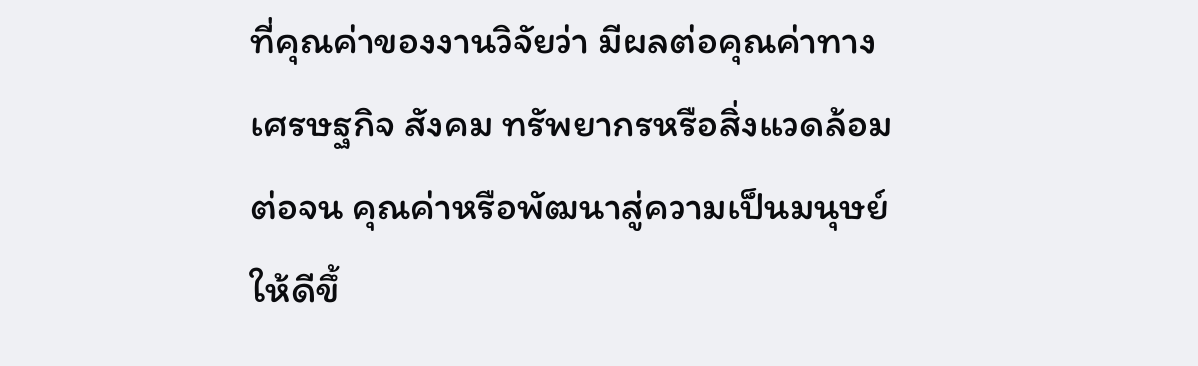ที่คุณค่าของงานวิจัยว่า มีผลต่อคุณค่าทางเศรษฐกิจ สังคม ทรัพยากรหรือสิ่งแวดล้อมต่อจน คุณค่าหรือพัฒนาสู่ความเป็นมนุษย์ให้ดีขึ้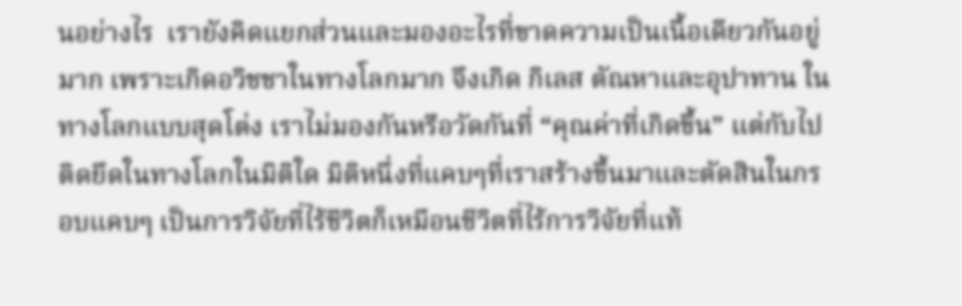นอย่างไร  เรายังคิดแยกส่วนและมองอะไรที่ขาดความเป็นเนื้อเดียวกันอยู่มาก เพราะเกิดอวิชชาในทางโลกมาก จึงเกิด กิเลส ตัณหาและอุปาทาน ในทางโลกแบบสุดโต่ง เราไม่มองกันหรือวัดกันที่ “คุณค่าที่เกิดขึ้น” แต่กับไปติดยึดในทางโลกในมิติใด มิติหนึ่งที่แคบๆที่เราสร้างขึ้นมาและตัดสินในกรอบแคบๆ เป็นการวิจัยที่ไร้ชีวิตก็เหมือนชีวิตที่ไร้การวิจัยที่แท้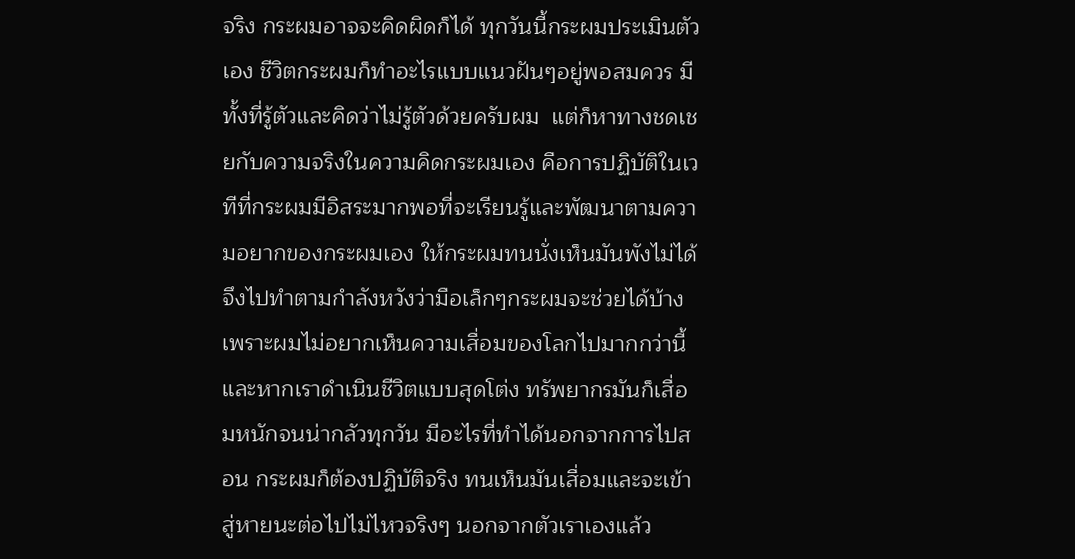จริง กระผมอาจจะคิดผิดก็ได้ ทุกวันนี้กระผมประเมินตัวเอง ชีวิตกระผมก็ทำอะไรแบบแนวฝันๆอยู่พอสมควร มีทั้งที่รู้ตัวและคิดว่าไม่รู้ตัวด้วยครับผม  แต่ก็หาทางชดเชยกับความจริงในความคิดกระผมเอง คือการปฏิบัติในเวทีที่กระผมมีอิสระมากพอที่จะเรียนรู้และพัฒนาตามความอยากของกระผมเอง ให้กระผมทนนั่งเห็นมันพังไม่ได้จึงไปทำตามกำลังหวังว่ามือเล็กๆกระผมจะช่วยได้บ้าง เพราะผมไม่อยากเห็นความเสื่อมของโลกไปมากกว่านี้และหากเราดำเนินชีวิตแบบสุดโต่ง ทรัพยากรมันก็เสื่อมหนักจนน่ากลัวทุกวัน มีอะไรที่ทำได้นอกจากการไปสอน กระผมก็ต้องปฏิบัติจริง ทนเห็นมันเสื่อมและจะเข้าสู่หายนะต่อไปไม่ไหวจริงๆ นอกจากตัวเราเองแล้ว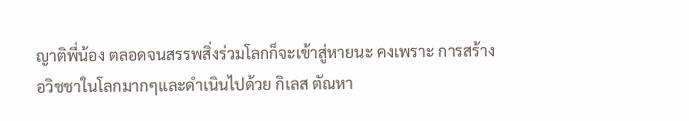ญาติพี่น้อง ตลอดจนสรรพสิ่งร่วมโลกก็จะเข้าสู่หายนะ คงเพราะ การสร้างอวิชชาในโลกมากๆและดำเนินไปด้วย กิเลส ตัณหา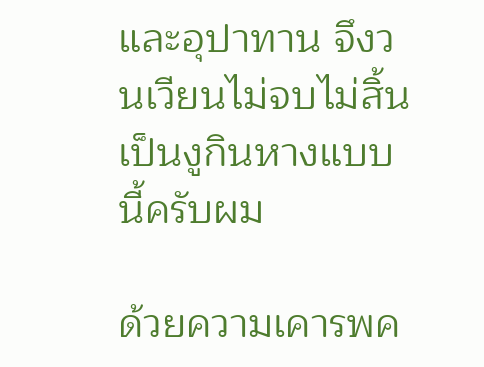และอุปาทาน จึงวนเวียนไม่จบไม่สิ้นเป็นงูกินหางแบบนี้ครับผม

ด้วยความเคารพค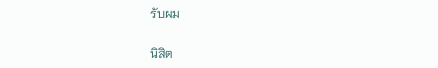รับผม

นิสิต